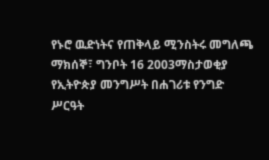የኑሮ ዉድነትና የጠቅላይ ሚንስትሩ መግለጫ
ማክሰኞ፣ ግንቦት 16 2003ማስታወቂያ
የኢትዮጵያ መንግሥት በሐገሪቱ የንግድ ሥርዓት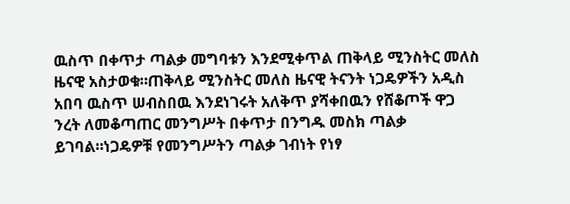ዉስጥ በቀጥታ ጣልቃ መግባቱን እንደሚቀጥል ጠቅላይ ሚንስትር መለስ ዜናዊ አስታወቁ።ጠቅላይ ሚንስትር መለስ ዜናዊ ትናንት ነጋዴዎችን አዲስ አበባ ዉስጥ ሠብስበዉ እንደነገሩት አለቅጥ ያሻቀበዉን የሸቆጦች ዋጋ ንረት ለመቆጣጠር መንግሥት በቀጥታ በንግዱ መስክ ጣልቃ ይገባል።ነጋዴዎቹ የመንግሥትን ጣልቃ ገብነት የነፃ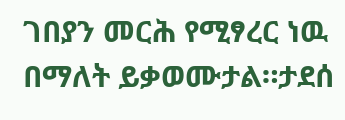ገበያን መርሕ የሚፃረር ነዉ በማለት ይቃወሙታል።ታደሰ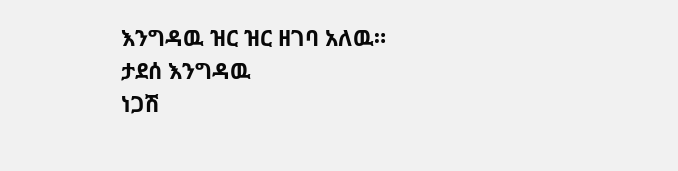እንግዳዉ ዝር ዝር ዘገባ አለዉ።
ታደሰ እንግዳዉ
ነጋሽ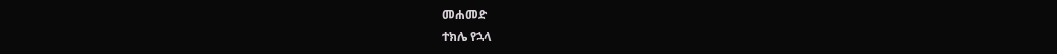መሐመድ
ተክሌ የኋላ